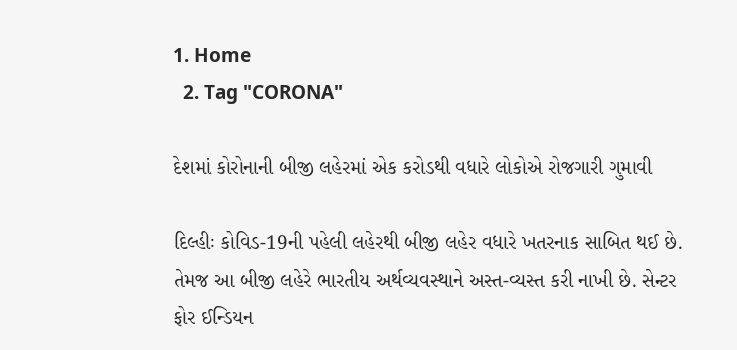1. Home
  2. Tag "CORONA"

દેશમાં કોરોનાની બીજી લહેરમાં એક કરોડથી વધારે લોકોએ રોજગારી ગુમાવી

દિલ્હીઃ કોવિડ-19ની પહેલી લહેરથી બીજી લહેર વધારે ખતરનાક સાબિત થઈ છે. તેમજ આ બીજી લહેરે ભારતીય અર્થવ્યવસ્થાને અસ્ત-વ્યસ્ત કરી નાખી છે. સેન્ટર ફોર ઈન્ડિયન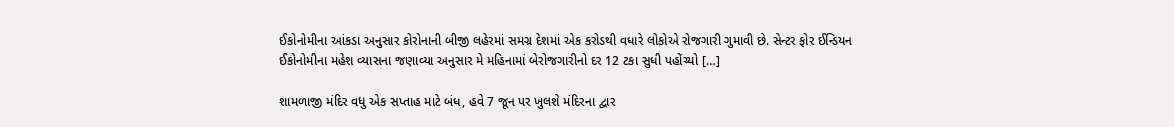ઈકોનોમીના આંકડા અનુસાર કોરોનાની બીજી લહેરમાં સમગ્ર દેશમાં એક કરોડથી વધારે લોકોએ રોજગારી ગુમાવી છે. સેન્ટર ફોર ઈન્ડિયન ઈકોનોમીના મહેશ વ્યાસના જણાવ્યા અનુસાર મે મહિનામાં બેરોજગારીનો દર 12 ટકા સુધી પહોંચ્યો […]

શામળાજી મંદિર વધુ એક સપ્તાહ માટે બંધ, હવે 7 જૂન પર ખુલશે મંદિરના દ્વાર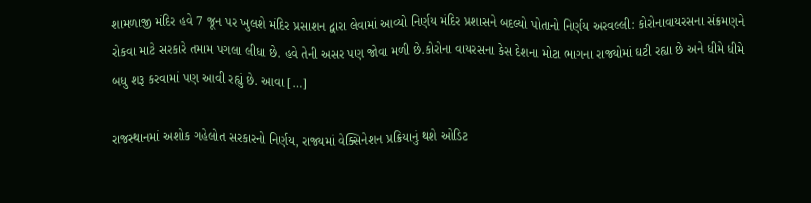શામળાજી મંદિર હવે 7 જૂન પર ખુલશે મંદિર પ્રસાશન દ્વારા લેવામાં આવ્યો નિર્ણય મંદિર પ્રશાસને બદલ્યો પોતાનો નિર્ણય અરવલ્લી: કોરોનાવાયરસના સંક્રમણને રોકવા માટે સરકારે તમામ પગલા લીધા છે. હવે તેની અસર પણ જોવા મળી છે.કોરોના વાયરસના કેસ દેશના મોટા ભાગના રાજ્યોમાં ઘટી રહ્યા છે અને ધીમે ધીમે બધુ શરૂ કરવામાં પણ આવી રહ્યું છે. આવા […]

રાજસ્થાનમાં અશોક ગહેલોત સરકારનો નિર્ણય, રાજ્યમાં વેક્સિનેશન પ્રક્રિયાનું થશે ઓડિટ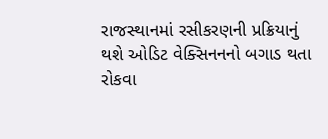રાજસ્થાનમાં રસીકરણની પ્રક્રિયાનું થશે ઓડિટ વેક્સિનનનો બગાડ થતા રોકવા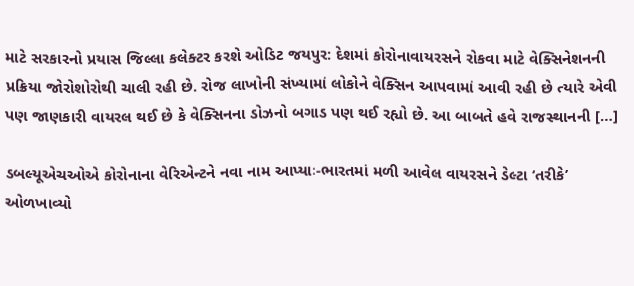માટે સરકારનો પ્રયાસ જિલ્લા કલેક્ટર કરશે ઓડિટ જયપુર: દેશમાં કોરોનાવાયરસને રોકવા માટે વેક્સિનેશનની પ્રક્રિયા જોરોશોરોથી ચાલી રહી છે. રોજ લાખોની સંખ્યામાં લોકોને વેક્સિન આપવામાં આવી રહી છે ત્યારે એવી પણ જાણકારી વાયરલ થઈ છે કે વેક્સિનના ડોઝનો બગાડ પણ થઈ રહ્યો છે. આ બાબતે હવે રાજસ્થાનની […]

ડબલ્યૂએચઓએ કોરોનાના વેરિએન્ટને નવા નામ આપ્યાઃ-ભારતમાં મળી આવેલ વાયરસને ડેલ્ટા ‘તરીકે’ ઓળખાવ્યો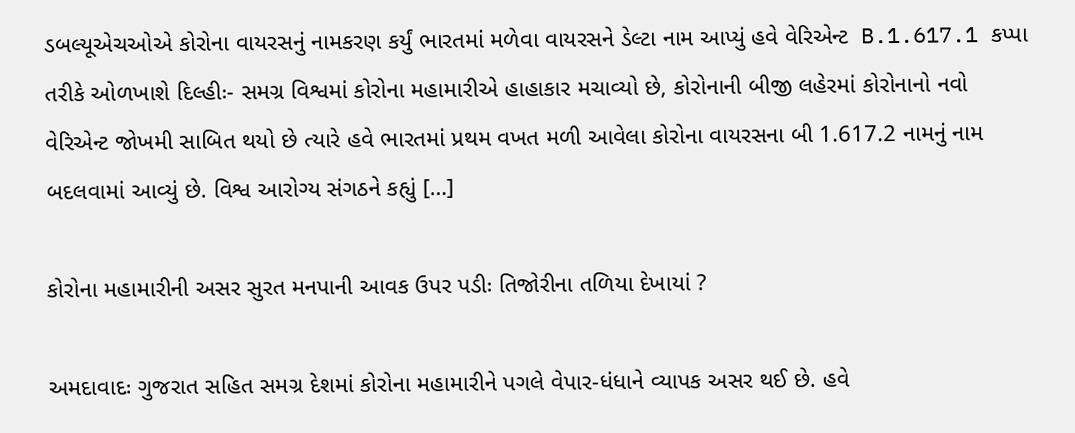ડબલ્યૂએચઓએ કોરોના વાયરસનું નામકરણ કર્યું ભારતમાં મળેવા વાયરસને ડેલ્ટા નામ આપ્યું હવે વેરિએન્ટ  B.1.617.1 કપ્પા તરીકે ઓળખાશે દિલ્હીઃ- સમગ્ર વિશ્વમાં કોરોના મહામારીએ હાહાકાર મચાવ્યો છે, કોરોનાની બીજી લહેરમાં કોરોનાનો નવો વેરિએન્ટ જોખમી સાબિત થયો છે ત્યારે હવે ભારતમાં પ્રથમ વખત મળી આવેલા કોરોના વાયરસના બી 1.617.2 નામનું નામ બદલવામાં આવ્યું છે. વિશ્વ આરોગ્ય સંગઠને કહ્યું […]

કોરોના મહામારીની અસર સુરત મનપાની આવક ઉપર પડીઃ તિજોરીના તળિયા દેખાયાં ?

અમદાવાદઃ ગુજરાત સહિત સમગ્ર દેશમાં કોરોના મહામારીને પગલે વેપાર-ધંધાને વ્યાપક અસર થઈ છે. હવે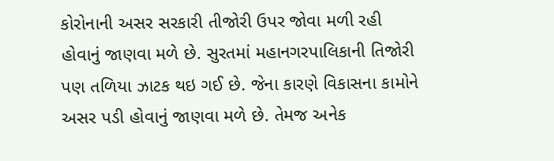કોરોનાની અસર સરકારી તીજોરી ઉપર જોવા મળી રહી હોવાનું જાણવા મળે છે. સુરતમાં મહાનગરપાલિકાની તિજોરી પણ તળિયા ઝાટક થઇ ગઈ છે. જેના કારણે વિકાસના કામોને અસર પડી હોવાનું જાણવા મળે છે. તેમજ અનેક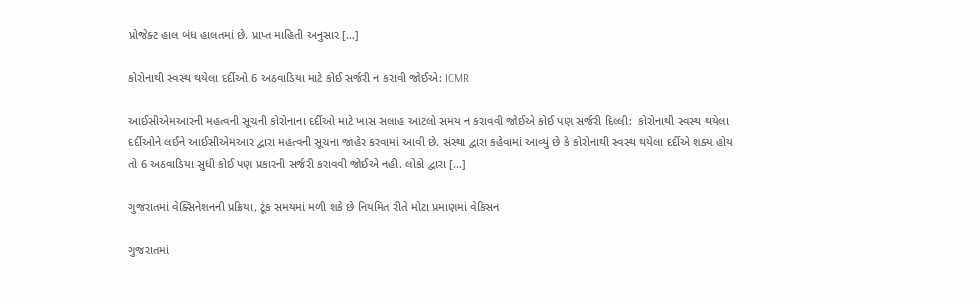પ્રોજેક્ટ હાલ બંધ હાલતમાં છે. પ્રાપ્ત માહિતી અનુસાર […]

કોરોનાથી સ્વસ્થ થયેલા દર્દીઓ 6 અઠવાડિયા માટે કોઈ સર્જરી ન કરાવી જોઈએ: ICMR

આઈસીએમઆરની મહત્વની સૂચની કોરોનાના દર્દીઓ માટે ખાસ સલાહ આટલો સમય ન કરાવવી જોઈએ કોઈ પણ સર્જરી દિલ્લી:  કોરોનાથી સ્વસ્થ થયેલા દર્દીઓને લઈને આઈસીએમઆર દ્વારા મહત્વની સૂચના જાહેર કરવામાં આવી છે. સંસ્થા દ્વારા કહેવામાં આવ્યું છે કે કોરોનાથી સ્વસ્થ થયેલા દર્દીએ શક્ય હોય તો 6 અઠવાડિયા સુધી કોઈ પણ પ્રકારની સર્જરી કરાવવી જોઈએ નહી. લોકો દ્વારા […]

ગુજરાતમાં વેક્સિનેશનની પ્રક્રિયા, ટૂંક સમયમાં મળી શકે છે નિયમિત રીતે મોટા પ્રમાણમાં વેકિસન

ગુજરાતમાં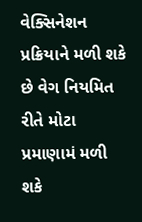વેક્સિનેશન પ્રક્રિયાને મળી શકે છે વેગ નિયમિત રીતે મોટા પ્રમાણામં મળી શકે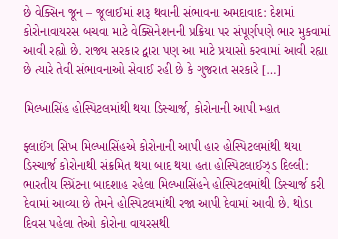છે વેક્સિન જૂન – જૂલાઈમાં શરૂ થવાની સંભાવના અમદાવાદ: દેશમાં કોરોનાવાયરસ બચવા માટે વેક્સિનેશનની પ્રક્રિયા પર સંપૂર્ણપણે ભાર મુકવામાં આવી રહ્યો છે. રાજ્ય સરકાર દ્વારા પણ આ માટે પ્રયાસો કરવામાં આવી રહ્યા છે ત્યારે તેવી સંભાવનાઓ સેવાઈ રહી છે કે ગુજરાત સરકારે […]

મિલ્ખાસિંહ હોસ્પિટલમાંથી થયા ડિસ્ચાર્જ, કોરોનાની આપી મ્હાત

ફ્લાઈંગ સિખ મિલ્ખાસિંહએ કોરોનાની આપી હાર હોસ્પિટલમાંથી થયા ડિસ્ચાર્જ કોરોનાથી સંક્રમિત થયા બાદ થયા હતા હોસ્પિટલાઈઝ્ડ દિલ્લી: ભારતીય સ્પ્રિંટના બાદશાહ રહેલા મિલ્ખાસિંહને હોસ્પિટલમાંથી ડિસ્ચાર્જ કરી દેવામાં આવ્યા છે તેમને હોસ્પિટલમાંથી રજા આપી દેવામાં આવી છે. થોડા દિવસ પહેલા તેઓ કોરોના વાયરસથી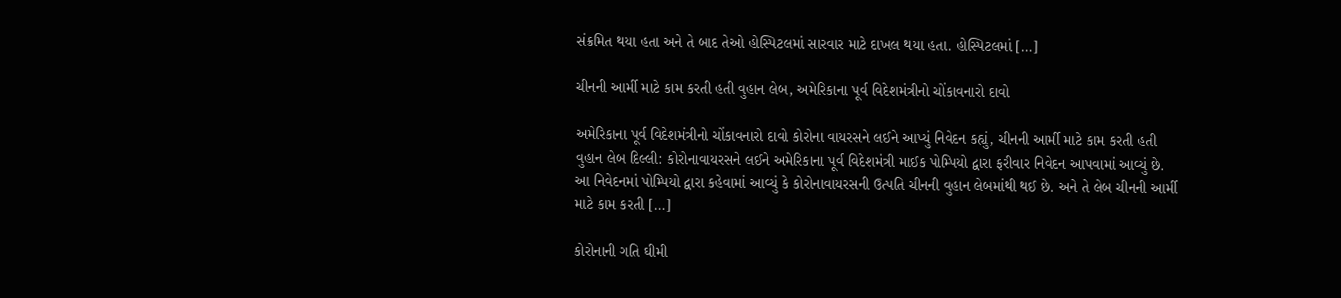સંક્રમિત થયા હતા અને તે બાદ તેઓ હોસ્પિટલમાં સારવાર માટે દાખલ થયા હતા. હોસ્પિટલમાં […]

ચીનની આર્મી માટે કામ કરતી હતી વુહાન લેબ, અમેરિકાના પૂર્વ વિદેશમંત્રીનો ચોંકાવનારો દાવો

અમેરિકાના પૂર્વ વિદેશમંત્રીનો ચોંકાવનારો દાવો કોરોના વાયરસને લઈને આપ્યું નિવેદન કહ્યું, ચીનની આર્મી માટે કામ કરતી હતી વુહાન લેબ દિલ્લી: કોરોનાવાયરસને લઈને અમેરિકાના પૂર્વ વિદેશમંત્રી માઈક પોમ્પિયો દ્વારા ફરીવાર નિવેદન આપવામાં આવ્યું છે. આ નિવેદનમાં પોમ્પિયો દ્વારા કહેવામાં આવ્યું કે કોરોનાવાયરસની ઉત્પતિ ચીનની વુહાન લેબમાંથી થઈ છે. અને તે લેબ ચીનની આર્મી માટે કામ કરતી […]

કોરોનાની ગતિ ઘીમી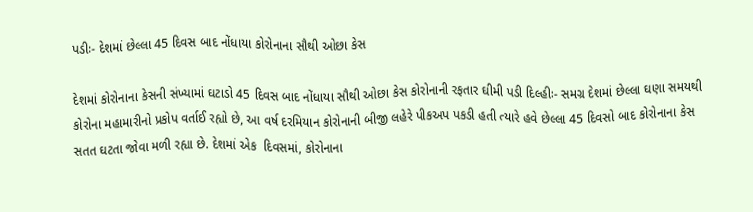પડીઃ- દેશમાં છેલ્લા 45 દિવસ બાદ નોંધાયા કોરોનાના સૌથી ઓછા કેસ

દેશમાં કોરોનાના કેસની સંખ્યામાં ઘટાડો 45 દિવસ બાદ નોંધાયા સૌથી ઓછા કેસ કોરોનાની રફતાર ઘીમી પડી દિલ્હીઃ- સમગ્ર દેશમાં છેલ્લા ઘણા સમયથી કોરોના મહામારીનો પ્રકોપ વર્તાઈ રહ્યો છે, આ વર્ષ દરમિયાન કોરોનાની બીજી લહેરે પીકઅપ પકડી હતી ત્યારે હવે છેલ્લા 45 દિવસો બાદ કોરોનાના કેસ સતત ઘટતા જોવા મળી રહ્યા છે. દેશમાં એક  દિવસમાં, કોરોનાના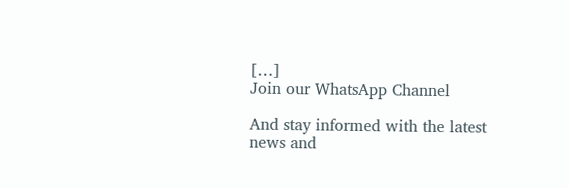[…]
Join our WhatsApp Channel

And stay informed with the latest news and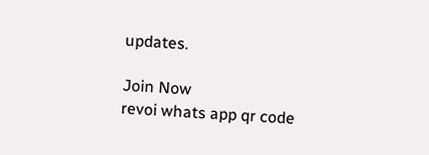updates.

Join Now
revoi whats app qr code